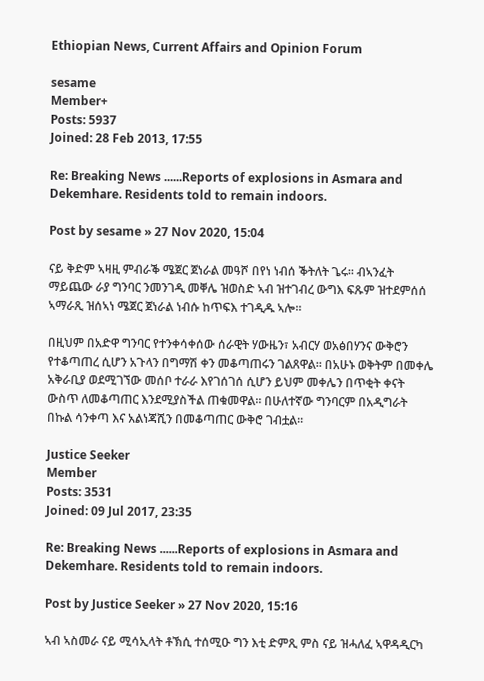Ethiopian News, Current Affairs and Opinion Forum

sesame
Member+
Posts: 5937
Joined: 28 Feb 2013, 17:55

Re: Breaking News ......Reports of explosions in Asmara and Dekemhare. Residents told to remain indoors.

Post by sesame » 27 Nov 2020, 15:04

ናይ ቅድም ኣዛዚ ምብራቕ ሜጀር ጀነራል መዓሾ በየነ ነብሰ ቕትለት ጌሩ፡፡ ብኣንፈት ማይጨው ራያ ግንባር ንመንገዲ መቐሌ ዝወስድ ኣብ ዝተገብረ ውግእ ፍጹም ዝተደምሰሰ ኣማራጺ ዝሰኣነ ሜጀር ጀነራል ነብሱ ከጥፍእ ተገዲዱ ኣሎ።

በዚህም በአድዋ ግንባር የተንቀሳቀሰው ሰራዊት ሃውዜን፣ አብርሃ ወአፅበሃንና ውቅሮን የተቆጣጠረ ሲሆን አጉላን በግማሽ ቀን መቆጣጠሩን ገልጸዋል። በአሁኑ ወቅትም በመቀሌ አቅራቢያ ወደሚገኘው መሰቦ ተራራ እየገሰገሰ ሲሆን ይህም መቀሌን በጥቂት ቀናት ውስጥ ለመቆጣጠር እንደሚያስችል ጠቁመዋል። በሁለተኛው ግንባርም በአዲግራት በኩል ሳንቀጣ እና አልነጃሺን በመቆጣጠር ውቅሮ ገብቷል።

Justice Seeker
Member
Posts: 3531
Joined: 09 Jul 2017, 23:35

Re: Breaking News ......Reports of explosions in Asmara and Dekemhare. Residents told to remain indoors.

Post by Justice Seeker » 27 Nov 2020, 15:16

ኣብ ኣስመራ ናይ ሚሳኢላት ቶኽሲ ተሰሚዑ ግን እቲ ድምጺ ምስ ናይ ዝሓለፈ ኣዋዳዲርካ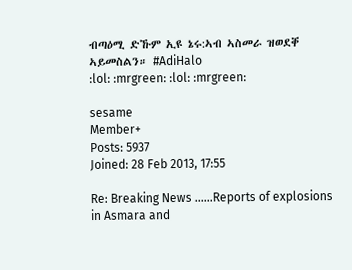ብጣዕሚ ድኹም ኢዩ ኔሩ:ኣብ ኣስመራ ዝወደቐ ኣይመስልን። #AdiHalo
:lol: :mrgreen: :lol: :mrgreen:

sesame
Member+
Posts: 5937
Joined: 28 Feb 2013, 17:55

Re: Breaking News ......Reports of explosions in Asmara and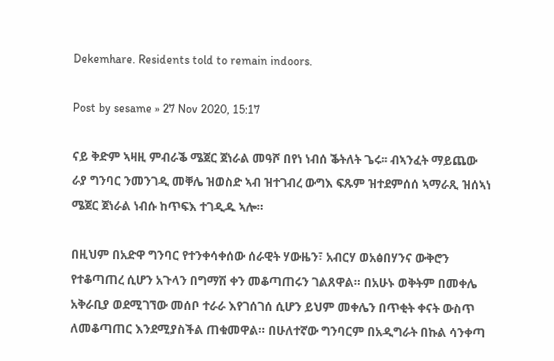Dekemhare. Residents told to remain indoors.

Post by sesame » 27 Nov 2020, 15:17

ናይ ቅድም ኣዛዚ ምብራቕ ሜጀር ጀነራል መዓሾ በየነ ነብሰ ቕትለት ጌሩ፡፡ ብኣንፈት ማይጨው ራያ ግንባር ንመንገዲ መቐሌ ዝወስድ ኣብ ዝተገብረ ውግእ ፍጹም ዝተደምሰሰ ኣማራጺ ዝሰኣነ ሜጀር ጀነራል ነብሱ ከጥፍእ ተገዲዱ ኣሎ።

በዚህም በአድዋ ግንባር የተንቀሳቀሰው ሰራዊት ሃውዜን፣ አብርሃ ወአፅበሃንና ውቅሮን የተቆጣጠረ ሲሆን አጉላን በግማሽ ቀን መቆጣጠሩን ገልጸዋል። በአሁኑ ወቅትም በመቀሌ አቅራቢያ ወደሚገኘው መሰቦ ተራራ እየገሰገሰ ሲሆን ይህም መቀሌን በጥቂት ቀናት ውስጥ ለመቆጣጠር እንደሚያስችል ጠቁመዋል። በሁለተኛው ግንባርም በአዲግራት በኩል ሳንቀጣ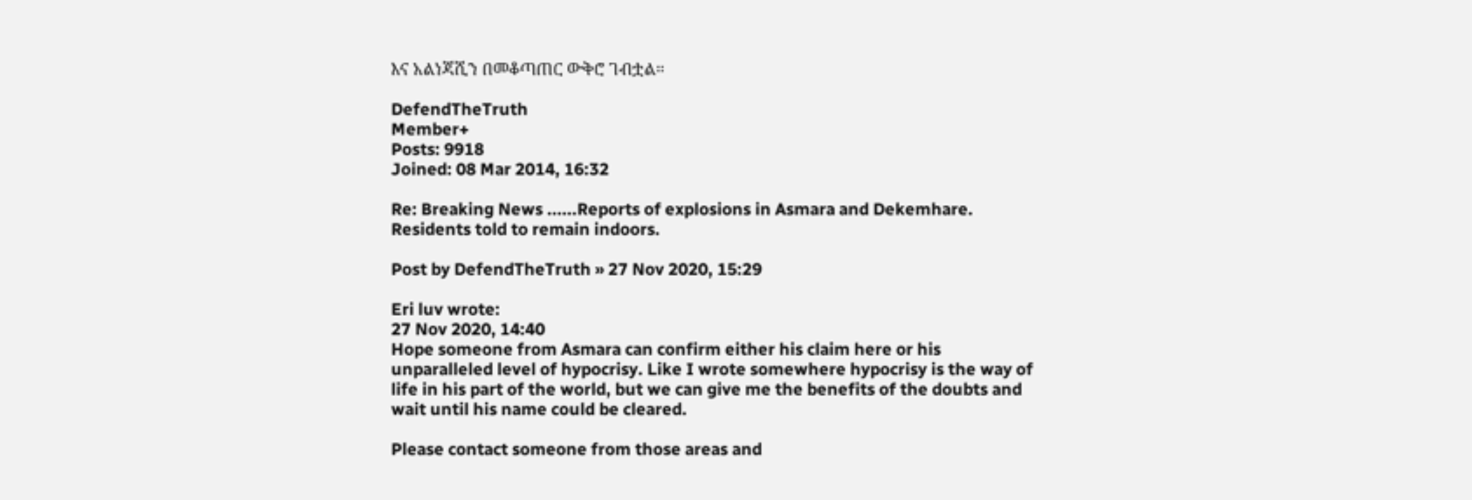እና አልነጃሺን በመቆጣጠር ውቅሮ ገብቷል።

DefendTheTruth
Member+
Posts: 9918
Joined: 08 Mar 2014, 16:32

Re: Breaking News ......Reports of explosions in Asmara and Dekemhare. Residents told to remain indoors.

Post by DefendTheTruth » 27 Nov 2020, 15:29

Eri luv wrote:
27 Nov 2020, 14:40
Hope someone from Asmara can confirm either his claim here or his unparalleled level of hypocrisy. Like I wrote somewhere hypocrisy is the way of life in his part of the world, but we can give me the benefits of the doubts and wait until his name could be cleared.

Please contact someone from those areas and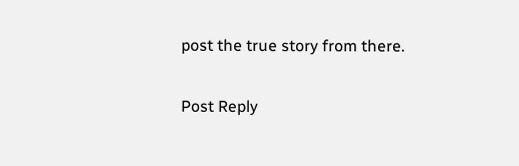post the true story from there.

Post Reply